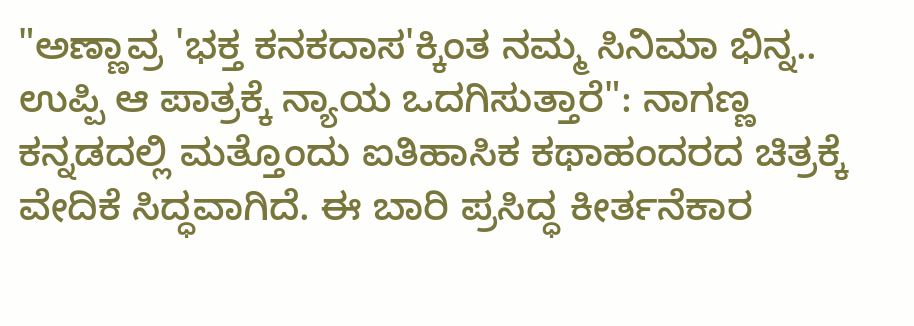"ಅಣ್ಣಾವ್ರ 'ಭಕ್ತ ಕನಕದಾಸ'ಕ್ಕಿಂತ ನಮ್ಮ ಸಿನಿಮಾ ಭಿನ್ನ.. ಉಪ್ಪಿ ಆ ಪಾತ್ರಕ್ಕೆ ನ್ಯಾಯ ಒದಗಿಸುತ್ತಾರೆ": ನಾಗಣ್ಣ
ಕನ್ನಡದಲ್ಲಿ ಮತ್ತೊಂದು ಐತಿಹಾಸಿಕ ಕಥಾಹಂದರದ ಚಿತ್ರಕ್ಕೆ ವೇದಿಕೆ ಸಿದ್ಧವಾಗಿದೆ. ಈ ಬಾರಿ ಪ್ರಸಿದ್ಧ ಕೀರ್ತನೆಕಾರ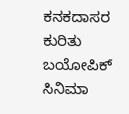ಕನಕದಾಸರ ಕುರಿತು ಬಯೋಪಿಕ್ ಸಿನಿಮಾ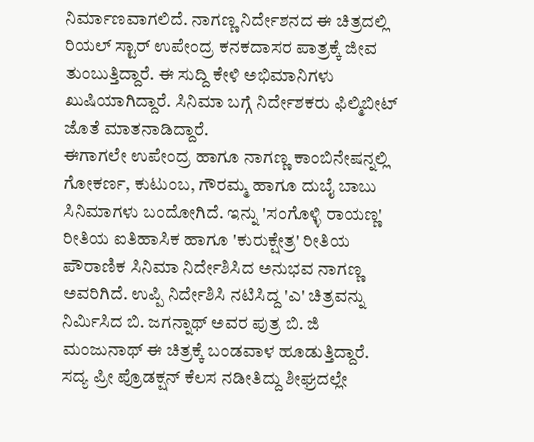ನಿರ್ಮಾಣವಾಗಲಿದೆ. ನಾಗಣ್ಣ ನಿರ್ದೇಶನದ ಈ ಚಿತ್ರದಲ್ಲಿ ರಿಯಲ್ ಸ್ಟಾರ್ ಉಪೇಂದ್ರ ಕನಕದಾಸರ ಪಾತ್ರಕ್ಕೆ ಜೀವ ತುಂಬುತ್ತಿದ್ದಾರೆ. ಈ ಸುದ್ದಿ ಕೇಳಿ ಅಭಿಮಾನಿಗಳು ಖುಷಿಯಾಗಿದ್ದಾರೆ. ಸಿನಿಮಾ ಬಗ್ಗೆ ನಿರ್ದೇಶಕರು ಫಿಲ್ಮಿಬೀಟ್ ಜೊತೆ ಮಾತನಾಡಿದ್ದಾರೆ.
ಈಗಾಗಲೇ ಉಪೇಂದ್ರ ಹಾಗೂ ನಾಗಣ್ಣ ಕಾಂಬಿನೇಷನ್ನಲ್ಲಿ ಗೋಕರ್ಣ, ಕುಟುಂಬ, ಗೌರಮ್ಮ ಹಾಗೂ ದುಬೈ ಬಾಬು ಸಿನಿಮಾಗಳು ಬಂದೋಗಿದೆ. ಇನ್ನು 'ಸಂಗೊಳ್ಳಿ ರಾಯಣ್ಣ' ರೀತಿಯ ಐತಿಹಾಸಿಕ ಹಾಗೂ 'ಕುರುಕ್ಷೇತ್ರ' ರೀತಿಯ ಪೌರಾಣಿಕ ಸಿನಿಮಾ ನಿರ್ದೇಶಿಸಿದ ಅನುಭವ ನಾಗಣ್ಣ ಅವರಿಗಿದೆ. ಉಪ್ಪಿ ನಿರ್ದೇಶಿಸಿ ನಟಿಸಿದ್ದ 'ಎ' ಚಿತ್ರವನ್ನು ನಿರ್ಮಿಸಿದ ಬಿ. ಜಗನ್ನಾಥ್ ಅವರ ಪುತ್ರ ಬಿ. ಜಿ ಮಂಜುನಾಥ್ ಈ ಚಿತ್ರಕ್ಕೆ ಬಂಡವಾಳ ಹೂಡುತ್ತಿದ್ದಾರೆ. ಸದ್ಯ ಪ್ರೀ ಪ್ರೊಡಕ್ಷನ್ ಕೆಲಸ ನಡೀತಿದ್ದು ಶೀಘ್ರದಲ್ಲೇ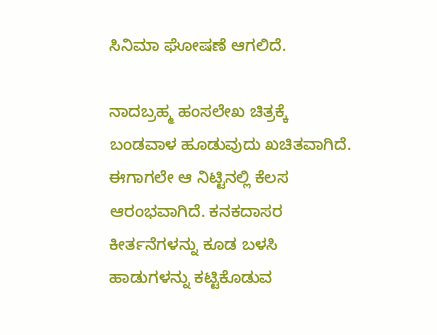ಸಿನಿಮಾ ಘೋಷಣೆ ಆಗಲಿದೆ.

ನಾದಬ್ರಹ್ಮ ಹಂಸಲೇಖ ಚಿತ್ರಕ್ಕೆ ಬಂಡವಾಳ ಹೂಡುವುದು ಖಚಿತವಾಗಿದೆ. ಈಗಾಗಲೇ ಆ ನಿಟ್ಟಿನಲ್ಲಿ ಕೆಲಸ ಆರಂಭವಾಗಿದೆ. ಕನಕದಾಸರ ಕೀರ್ತನೆಗಳನ್ನು ಕೂಡ ಬಳಸಿ ಹಾಡುಗಳನ್ನು ಕಟ್ಟಿಕೊಡುವ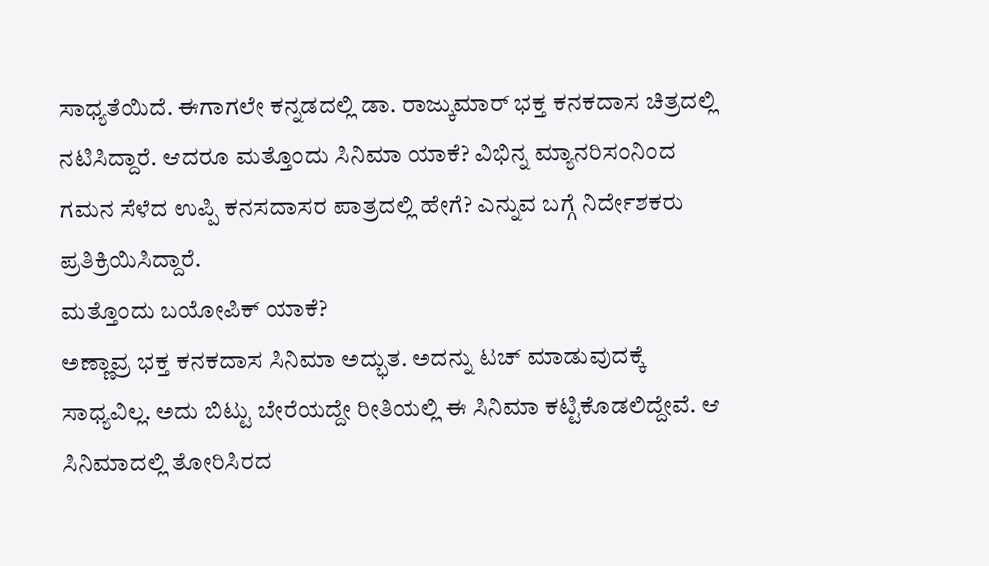ಸಾಧ್ಯತೆಯಿದೆ. ಈಗಾಗಲೇ ಕನ್ನಡದಲ್ಲಿ ಡಾ. ರಾಜ್ಕುಮಾರ್ ಭಕ್ತ ಕನಕದಾಸ ಚಿತ್ರದಲ್ಲಿ ನಟಿಸಿದ್ದಾರೆ. ಆದರೂ ಮತ್ತೊಂದು ಸಿನಿಮಾ ಯಾಕೆ? ವಿಭಿನ್ನ ಮ್ಯಾನರಿಸಂನಿಂದ ಗಮನ ಸೆಳೆದ ಉಪ್ಪಿ ಕನಸದಾಸರ ಪಾತ್ರದಲ್ಲಿ ಹೇಗೆ? ಎನ್ನುವ ಬಗ್ಗೆ ನಿರ್ದೇಶಕರು ಪ್ರತಿಕ್ರಿಯಿಸಿದ್ದಾರೆ.
ಮತ್ತೊಂದು ಬಯೋಪಿಕ್ ಯಾಕೆ?
ಅಣ್ಣಾವ್ರ ಭಕ್ತ ಕನಕದಾಸ ಸಿನಿಮಾ ಅದ್ಭುತ. ಅದನ್ನು ಟಚ್ ಮಾಡುವುದಕ್ಕೆ ಸಾಧ್ಯವಿಲ್ಲ. ಅದು ಬಿಟ್ಟು ಬೇರೆಯದ್ದೇ ರೀತಿಯಲ್ಲಿ ಈ ಸಿನಿಮಾ ಕಟ್ಟಿಕೊಡಲಿದ್ದೇವೆ. ಆ ಸಿನಿಮಾದಲ್ಲಿ ತೋರಿಸಿರದ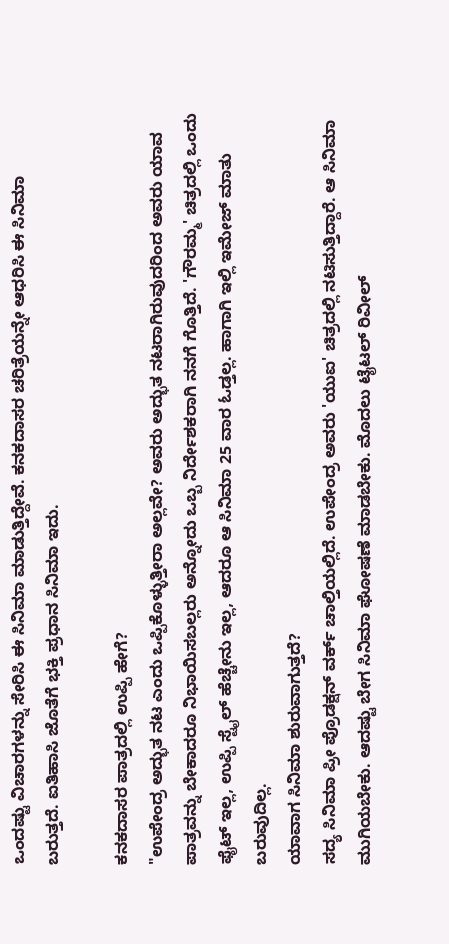ಒಂದಷ್ಟು ವಿಚಾರಗಳನ್ನು ಸೇರಿಸಿ ಈ ಸಿನಿಮಾ ಮಾಡುತ್ತಿದ್ದೇವೆ. ಕನಕದಾಸರ ಚರಿತ್ರೆಯನ್ನೇ ಆಧರಿಸಿ ಈ ಸಿನಿಮಾ ಬರುತ್ತದೆ. ಐತಿಹಾಸಿ ಜೊತೆಗೆ ಭಕ್ತಿ ಪ್ರಧಾನ ಸಿನಿಮಾ ಇದು.

ಕನಕದಾಸರ ಪಾತ್ರದಲ್ಲಿ ಉಪ್ಪಿ ಹೇಗೆ?
"ಉಪೇಂದ್ರ ಅದ್ಭುತ ನಟ ಎಂದು ಒಪ್ಪಿಕೊಳ್ಳುತ್ತೀರಾ ಅಲ್ಲವೇ? ಅವರು ಅದ್ಭುತ ನಟರಾಗಿರುವುದರಿಂದ ಅವರು ಯಾವ ಪಾತ್ರವನ್ನು ಬೇಕಾದರೂ ನಿಭಾಯಿಸಬಲ್ಲರು ಅನ್ನೋದು ಒಬ್ಬ ನಿರ್ದೇಶಕರಾಗಿ ನನಗೆ ಗೊತ್ತಿದೆ. 'ಗೌರಮ್ಮ' ಚಿತ್ರದಲ್ಲಿ ಒಂದು ಫೈಟ್ ಇಲ್ಲ, ಉಪ್ಪಿ ಸ್ಟೈಲ್ ಹೆಚ್ಚೇನು ಇಲ್ಲ, ಆದರೂ ಆ ಸಿನಿಮಾ 25 ವಾರ ಓಡ್ತಲ್ಲ. ಹಾಗಾಗಿ ಇಲ್ಲಿ ಇಮೇಜ್ ಮಾತು ಬರುವುದಿಲ್ಲ.
ಯಾವಾಗ ಸಿನಿಮಾ ಶುರುವಾಗುತ್ತದೆ?
ಸದ್ಯ ಸಿನಿಮಾ ಪ್ರೀ ಪ್ರೊಡಕ್ಷನ್ ವರ್ಕ್ ಚಾಲ್ತಿಯಲ್ಲಿದೆ. ಉಪೇಂದ್ರ ಅವರು 'ಯುಐ' ಚಿತ್ರದಲ್ಲಿ ನಟಿಸುತ್ತಿದ್ದಾರೆ. ಆ ಸಿನಿಮಾ ಮುಗಿಯಬೇಕು. ಆದಷ್ಟು ಬೇಗ ಸಿನಿಮಾ ಘೋಷಣೆ ಮಾಡಬೇಕು. ಮೊದಲು ಟೈಟಲ್ ರಿವೀಲ್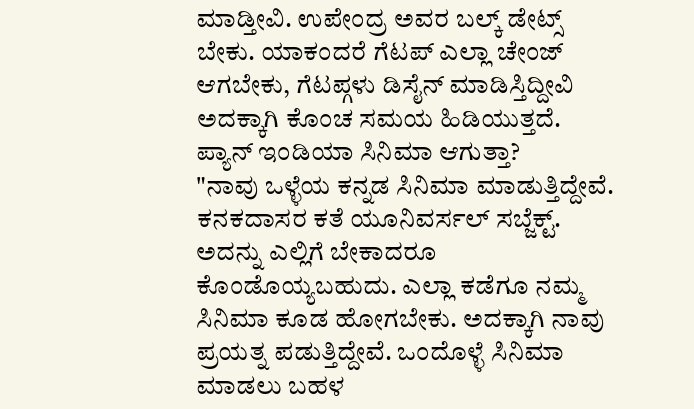ಮಾಡ್ತೀವಿ. ಉಪೇಂದ್ರ ಅವರ ಬಲ್ಕ್ ಡೇಟ್ಸ್ ಬೇಕು. ಯಾಕಂದರೆ ಗೆಟಪ್ ಎಲ್ಲಾ ಚೇಂಜ್ ಆಗಬೇಕು, ಗೆಟಪ್ಗಳು ಡಿಸೈನ್ ಮಾಡಿಸ್ತಿದ್ದೀವಿ ಅದಕ್ಕಾಗಿ ಕೊಂಚ ಸಮಯ ಹಿಡಿಯುತ್ತದೆ.
ಪ್ಯಾನ್ ಇಂಡಿಯಾ ಸಿನಿಮಾ ಆಗುತ್ತಾ?
"ನಾವು ಒಳ್ಳೆಯ ಕನ್ನಡ ಸಿನಿಮಾ ಮಾಡುತ್ತಿದ್ದೇವೆ. ಕನಕದಾಸರ ಕತೆ ಯೂನಿವರ್ಸಲ್ ಸಬ್ಜೆಕ್ಟ್. ಅದನ್ನು ಎಲ್ಲಿಗೆ ಬೇಕಾದರೂ ಕೊಂಡೊಯ್ಯಬಹುದು. ಎಲ್ಲಾ ಕಡೆಗೂ ನಮ್ಮ ಸಿನಿಮಾ ಕೂಡ ಹೋಗಬೇಕು. ಅದಕ್ಕಾಗಿ ನಾವು ಪ್ರಯತ್ನ ಪಡುತ್ತಿದ್ದೇವೆ. ಒಂದೊಳ್ಳೆ ಸಿನಿಮಾ ಮಾಡಲು ಬಹಳ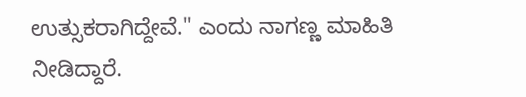ಉತ್ಸುಕರಾಗಿದ್ದೇವೆ." ಎಂದು ನಾಗಣ್ಣ ಮಾಹಿತಿ ನೀಡಿದ್ದಾರೆ.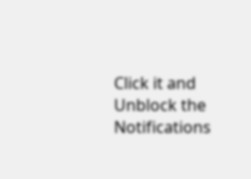Click it and Unblock the Notifications